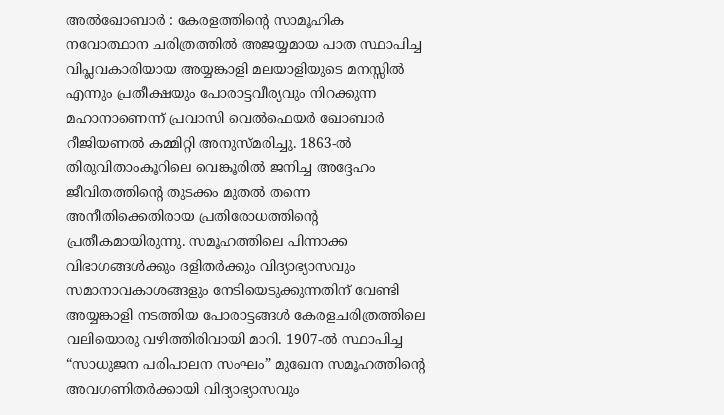അൽഖോബാർ : കേരളത്തിന്റെ സാമൂഹിക നവോത്ഥാന ചരിത്രത്തിൽ അജയ്യമായ പാത സ്ഥാപിച്ച വിപ്ലവകാരിയായ അയ്യങ്കാളി മലയാളിയുടെ മനസ്സിൽ എന്നും പ്രതീക്ഷയും പോരാട്ടവീര്യവും നിറക്കുന്ന മഹാനാണെന്ന് പ്രവാസി വെൽഫെയർ ഖോബാർ റീജിയണൽ കമ്മിറ്റി അനുസ്മരിച്ചു. 1863-ൽ തിരുവിതാംകൂറിലെ വെങ്കൂരിൽ ജനിച്ച അദ്ദേഹം ജീവിതത്തിന്റെ തുടക്കം മുതൽ തന്നെ അനീതിക്കെതിരായ പ്രതിരോധത്തിന്റെ പ്രതീകമായിരുന്നു. സമൂഹത്തിലെ പിന്നാക്ക വിഭാഗങ്ങൾക്കും ദളിതർക്കും വിദ്യാഭ്യാസവും സമാനാവകാശങ്ങളും നേടിയെടുക്കുന്നതിന് വേണ്ടി അയ്യങ്കാളി നടത്തിയ പോരാട്ടങ്ങൾ കേരളചരിത്രത്തിലെ വലിയൊരു വഴിത്തിരിവായി മാറി. 1907-ൽ സ്ഥാപിച്ച “സാധുജന പരിപാലന സംഘം” മുഖേന സമൂഹത്തിന്റെ അവഗണിതർക്കായി വിദ്യാഭ്യാസവും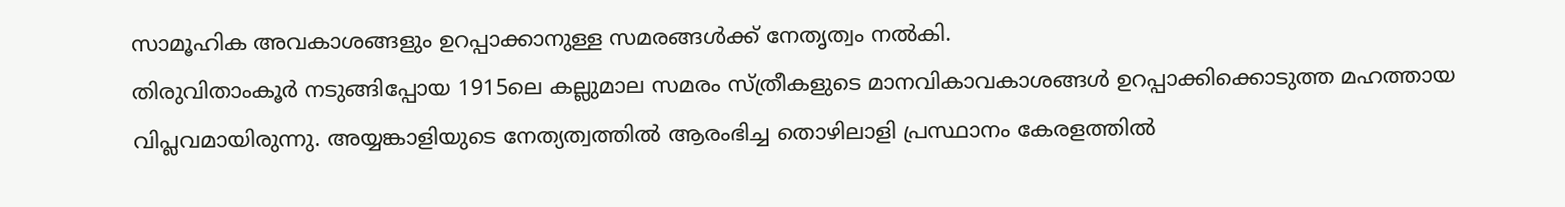സാമൂഹിക അവകാശങ്ങളും ഉറപ്പാക്കാനുള്ള സമരങ്ങൾക്ക് നേതൃത്വം നൽകി.
തിരുവിതാംകൂർ നടുങ്ങിപ്പോയ 1915ലെ കല്ലുമാല സമരം സ്ത്രീകളുടെ മാനവികാവകാശങ്ങൾ ഉറപ്പാക്കിക്കൊടുത്ത മഹത്തായ വിപ്ലവമായിരുന്നു. അയ്യങ്കാളിയുടെ നേത്യത്വത്തിൽ ആരംഭിച്ച തൊഴിലാളി പ്രസ്ഥാനം കേരളത്തിൽ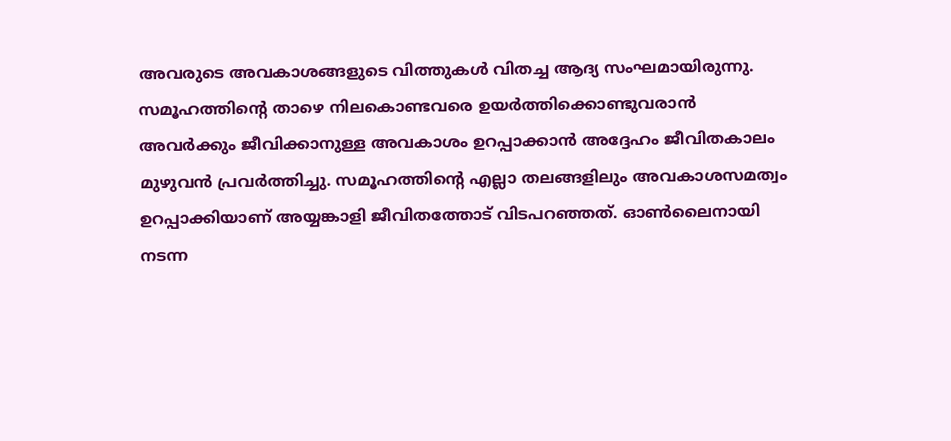അവരുടെ അവകാശങ്ങളുടെ വിത്തുകൾ വിതച്ച ആദ്യ സംഘമായിരുന്നു. സമൂഹത്തിന്റെ താഴെ നിലകൊണ്ടവരെ ഉയർത്തിക്കൊണ്ടുവരാൻ അവർക്കും ജീവിക്കാനുള്ള അവകാശം ഉറപ്പാക്കാൻ അദ്ദേഹം ജീവിതകാലം മുഴുവൻ പ്രവർത്തിച്ചു. സമൂഹത്തിന്റെ എല്ലാ തലങ്ങളിലും അവകാശസമത്വം ഉറപ്പാക്കിയാണ് അയ്യങ്കാളി ജീവിതത്തോട് വിടപറഞ്ഞത്. ഓൺലൈനായി നടന്ന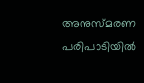അനുസ്മരണ പരിപാടിയിൽ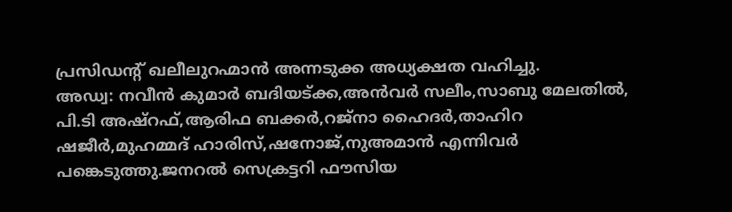പ്രസിഡന്റ് ഖലീലുറഹ്മാൻ അന്നടുക്ക അധ്യക്ഷത വഹിച്ചു.
അഡ്വ: നവീൻ കുമാർ ബദിയട്ക്ക,അൻവർ സലീം,സാബു മേലതിൽ, പി.ടി അഷ്റഫ്,ആരിഫ ബക്കർ,റജ്നാ ഹൈദർ,താഹിറ ഷജീർ,മുഹമ്മദ് ഹാരിസ്,ഷനോജ്,നുഅമാൻ എന്നിവർ പങ്കെടുത്തു.ജനറൽ സെക്രട്ടറി ഫൗസിയ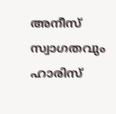അനീസ് സ്വാഗതവും ഹാരിസ്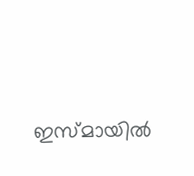ഇസ്മായിൽ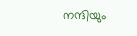നന്ദിയും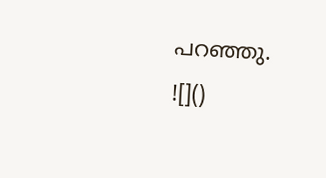പറഞ്ഞു.
![]()